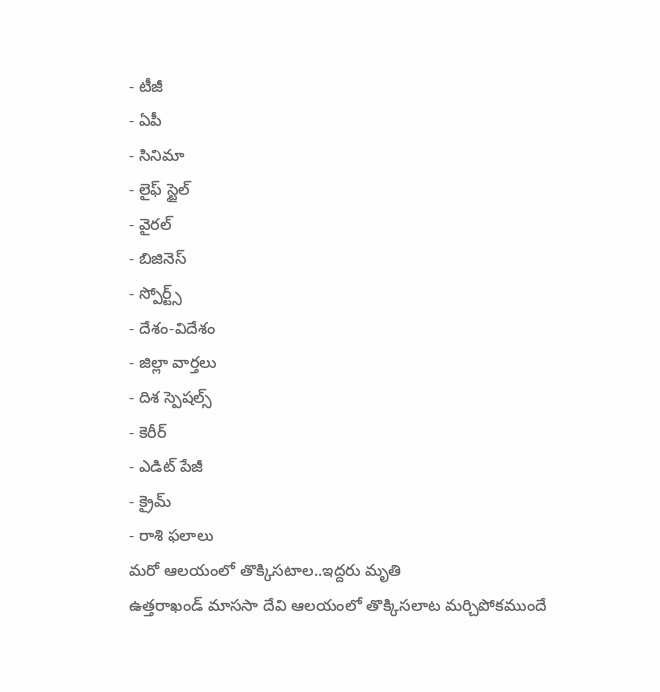- టీజీ
- ఏపీ
- సినిమా
- లైఫ్ స్టైల్
- వైరల్
- బిజినెస్
- స్పోర్ట్స్
- దేశం-విదేశం
- జిల్లా వార్తలు
- దిశ స్పెషల్స్
- కెరీర్
- ఎడిట్ పేజీ
- క్రైమ్
- రాశి ఫలాలు
మరో ఆలయంలో తొక్కిసటాల..ఇద్దరు మృతి
ఉత్తరాఖండ్ మాససా దేవి ఆలయంలో తొక్కిసలాట మర్చిపోకముందే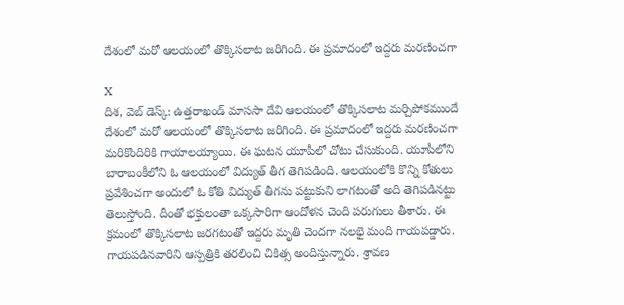దేశంలో మరో ఆలయంలో తొక్కిసలాట జరిగింది. ఈ ప్రమాదంలో ఇద్దరు మరణించగా

X
దిశ, వెబ్ డెస్క్: ఉత్తరాఖండ్ మాససా దేవి ఆలయంలో తొక్కిసలాట మర్చిపోకముందే దేశంలో మరో ఆలయంలో తొక్కిసలాట జరిగింది. ఈ ప్రమాదంలో ఇద్దరు మరణించగా మరికొందిరికి గాయాలయ్యాయి. ఈ ఘటన యూపీలో చోటు చేసుకుంది. యూపీలోని బారాబంకీలోని ఓ ఆలయంలో విద్యుత్ తీగ తెగిపడింది. ఆలయంలోకి కొన్ని కోతులు ప్రవేశించగా అందులో ఓ కోతి విద్యుత్ తీగను పట్టుకుని లాగటంతో అది తెగిపడినట్టు తెలుస్తోంది. దీంతో భక్తులంతా ఒక్కసారిగా ఆందోళన చెంది పరుగులు తీశారు. ఈ క్రమంలో తొక్కిసలాట జరగటంతో ఇద్దరు మృతి చెందగా నలభై మంది గాయపడ్డారు. గాయపడినవారిని ఆస్పత్రికి తరలించి చికిత్స అందిస్తున్నారు. శ్రావణ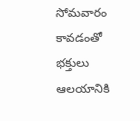సోమవారం కావడంతో భక్తులు ఆలయానికి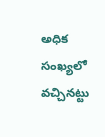అధిక సంఖ్యలో వచ్చినట్టు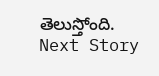తెలుస్తోంది.
Next Story